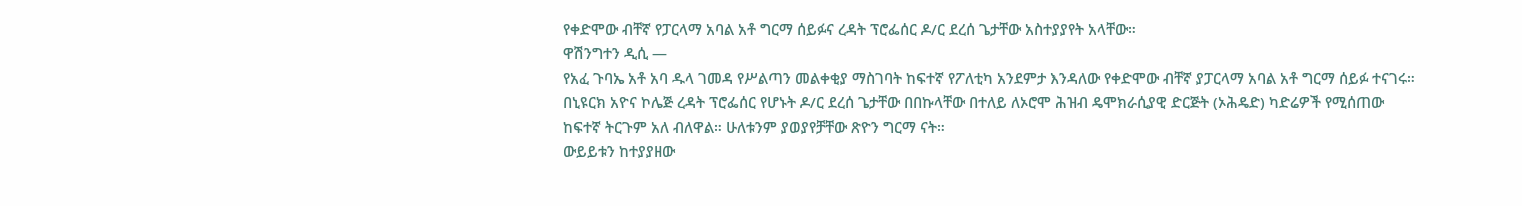የቀድሞው ብቸኛ የፓርላማ አባል አቶ ግርማ ሰይፉና ረዳት ፕሮፌሰር ዶ/ር ደረሰ ጌታቸው አስተያያየት አላቸው።
ዋሽንግተን ዲሲ —
የአፈ ጉባኤ አቶ አባ ዱላ ገመዳ የሥልጣን መልቀቂያ ማስገባት ከፍተኛ የፖለቲካ አንደምታ እንዳለው የቀድሞው ብቸኛ ያፓርላማ አባል አቶ ግርማ ሰይፉ ተናገሩ። በኒዩርክ አዮና ኮሌጅ ረዳት ፕሮፌሰር የሆኑት ዶ/ር ደረሰ ጌታቸው በበኩላቸው በተለይ ለኦሮሞ ሕዝብ ዴሞክራሲያዊ ድርጅት (ኦሕዴድ) ካድሬዎች የሚሰጠው ከፍተኛ ትርጉም አለ ብለዋል። ሁለቱንም ያወያየቻቸው ጽዮን ግርማ ናት።
ውይይቱን ከተያያዘው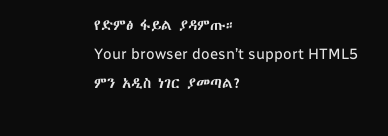የድምፅ ፋይል ያዳምጡ።
Your browser doesn’t support HTML5
ምን አዲስ ነገር ያመጣል?